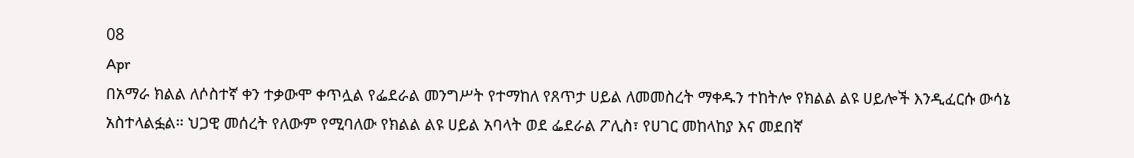08
Apr
በአማራ ክልል ለሶስተኛ ቀን ተቃውሞ ቀጥሏል የፌደራል መንግሥት የተማከለ የጸጥታ ሀይል ለመመስረት ማቀዱን ተከትሎ የክልል ልዩ ሀይሎች እንዲፈርሱ ውሳኔ አስተላልፏል። ህጋዊ መሰረት የለውም የሚባለው የክልል ልዩ ሀይል አባላት ወደ ፌደራል ፖሊስ፣ የሀገር መከላከያ እና መደበኛ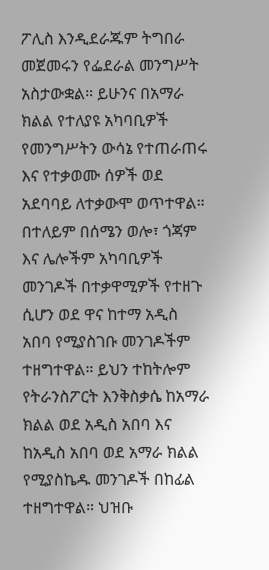ፖሊስ እንዲደራጁም ትግበራ መጀመሩን የፌደራል መንግሥት አስታውቋል። ይሁንና በአማራ ክልል የተለያዩ አካባቢዎች የመንግሥትን ውሳኔ የተጠራጠሩ እና የተቃወሙ ሰዎች ወደ አደባባይ ለተቃውሞ ወጥተዋል። በተለይም በሰሜን ወሎ፣ ጎጃም እና ሌሎችም አካባቢዎች መንገዶች በተቃዋሚዎች የተዘጉ ሲሆን ወደ ዋና ከተማ አዲስ አበባ የሚያስገቡ መንገዶችም ተዘግተዋል። ይህን ተከትሎም የትራንስፖርት እንቅስቃሴ ከአማራ ክልል ወደ አዲስ አበባ እና ከአዲስ አበባ ወደ አማራ ክልል የሚያስኬዱ መንገዶች በከፊል ተዘግተዋል። ህዝቡ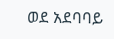ወደ አደባባይ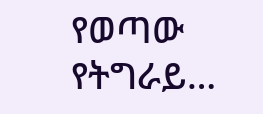የወጣው የትግራይ…